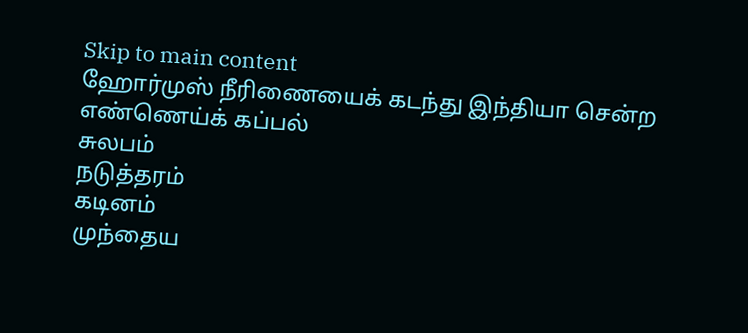Skip to main content
ஹோர்முஸ் நீரிணையைக் கடந்து இந்தியா சென்ற எண்ணெய்க் கப்பல்
சுலபம்
நடுத்தரம்
கடினம்
முந்தைய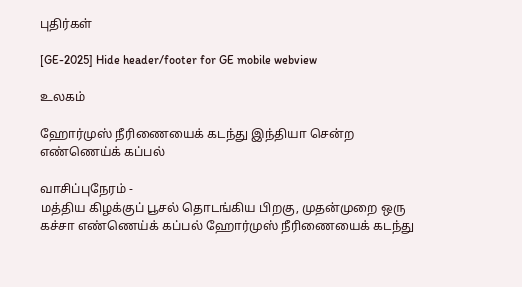புதிர்கள்

[GE-2025] Hide header/footer for GE mobile webview

உலகம்

ஹோர்முஸ் நீரிணையைக் கடந்து இந்தியா சென்ற எண்ணெய்க் கப்பல்

வாசிப்புநேரம் -
மத்திய கிழக்குப் பூசல் தொடங்கிய பிறகு, முதன்முறை ஒரு கச்சா எண்ணெய்க் கப்பல் ஹோர்முஸ் நீரிணையைக் கடந்து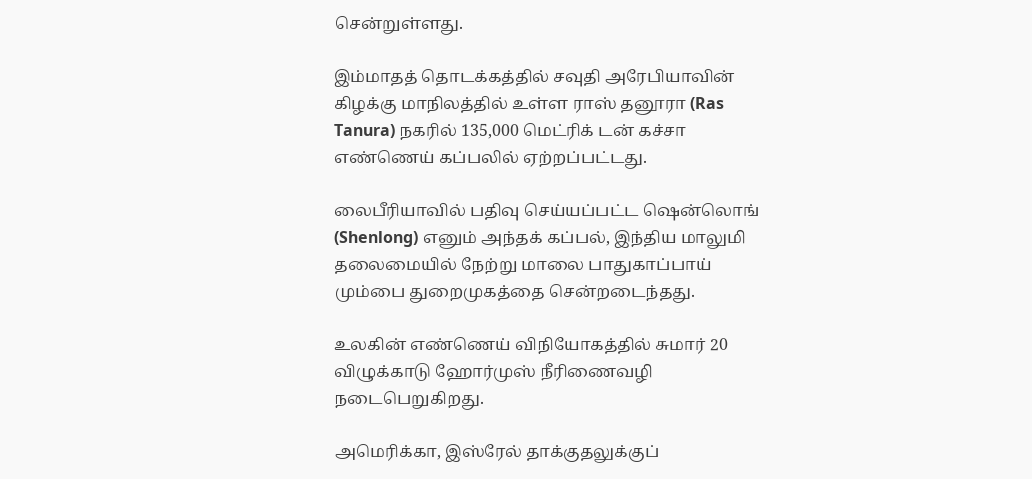சென்றுள்ளது.

இம்மாதத் தொடக்கத்தில் சவுதி அரேபியாவின் கிழக்கு மாநிலத்தில் உள்ள ராஸ் தனூரா (Ras Tanura) நகரில் 135,000 மெட்ரிக் டன் கச்சா எண்ணெய் கப்பலில் ஏற்றப்பட்டது.

லைபீரியாவில் பதிவு செய்யப்பட்ட ஷென்லொங் (Shenlong) எனும் அந்தக் கப்பல், இந்திய மாலுமி தலைமையில் நேற்று மாலை பாதுகாப்பாய் மும்பை துறைமுகத்தை சென்றடைந்தது.

உலகின் எண்ணெய் விநியோகத்தில் சுமார் 20 விழுக்காடு ஹோர்முஸ் நீரிணைவழி நடைபெறுகிறது.

அமெரிக்கா, இஸ்ரேல் தாக்குதலுக்குப்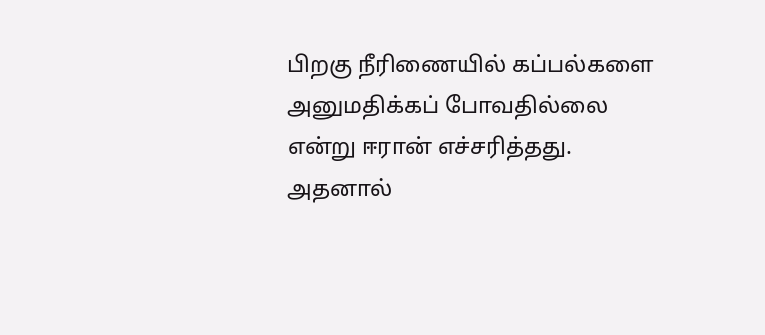பிறகு நீரிணையில் கப்பல்களை அனுமதிக்கப் போவதில்லை என்று ஈரான் எச்சரித்தது. அதனால்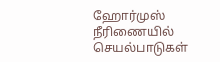ஹோர்முஸ் நீரிணையில் செயல்பாடுகள்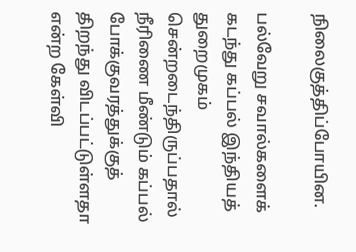நிலைகுத்திப்போயின.

பல்வேறு சவால்களைக் கடந்து கப்பல் இந்தியத் துறைமுகம் சென்றடைந்திருப்பதால் நீரிணை மீண்டும் கப்பல் போக்குவரத்துக்குத் திறந்து விடப்பட்டுள்ளதா என்ற கேள்வி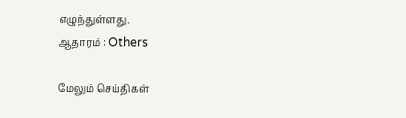எழுந்துள்ளது.
ஆதாரம் : Others

மேலும் செய்திகள்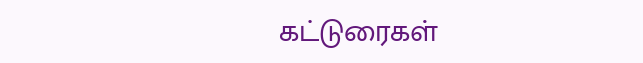கட்டுரைகள்